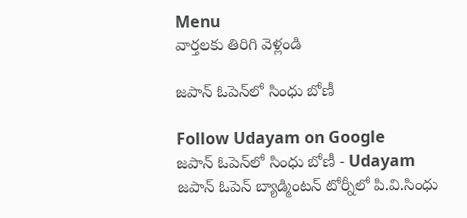Menu
వార్తలకు తిరిగి వెళ్లండి

జపాన్ ఓపెన్‌లో సింధు బోణీ

Follow Udayam on Google
జపాన్ ఓపెన్‌లో సింధు బోణీ - Udayam
జపాన్ ఓపెన్ బ్యాడ్మింటన్ టోర్నీలో పి.వి.సింధు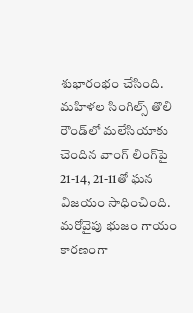శుభారంభం చేసింది. మహిళల సింగిల్స్ తొలి రౌండ్‌లో మలేసియాకు చెందిన వాంగ్ లింగ్‌పై 21-14, 21-11తో ఘన విజయం సాధించింది. మరోవైపు భుజం గాయం కారణంగా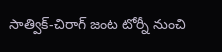సాత్విక్-చిరాగ్ జంట టోర్నీ నుంచి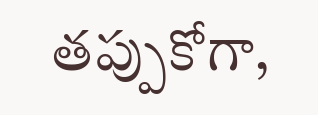తప్పుకోగా,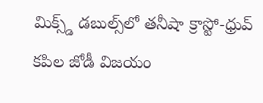మిక్స్డ్ డబుల్స్‌లో తనీషా క్రాస్టో-ధ్రువ్ కపిల జోడీ విజయం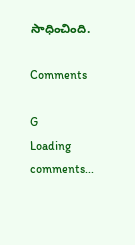సాధించింది.

Comments

G
Loading comments...